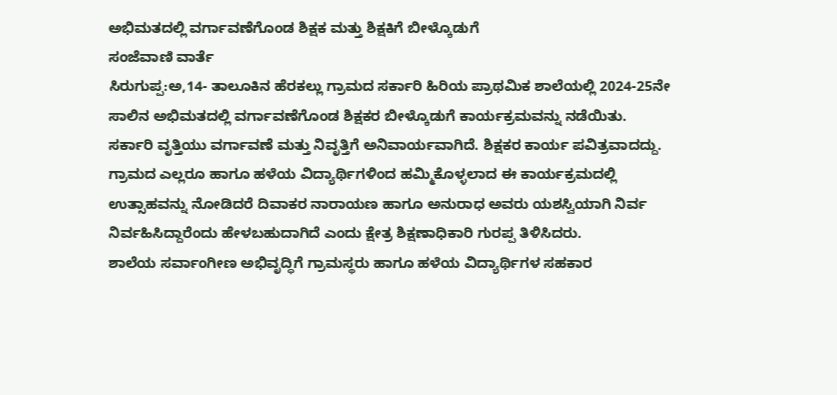ಅಭಿಮತದಲ್ಲಿ ವರ್ಗಾವಣೆಗೊಂಡ ಶಿಕ್ಷಕ ಮತ್ತು ಶಿಕ್ಷಕಿಗೆ ಬೀಳ್ಕೊಡುಗೆ
ಸಂಜೆವಾಣಿ ವಾರ್ತೆ
ಸಿರುಗುಪ್ಪ:ಅ,14- ತಾಲೂಕಿನ ಹೆರಕಲ್ಲು ಗ್ರಾಮದ ಸರ್ಕಾರಿ ಹಿರಿಯ ಪ್ರಾಥಮಿಕ ಶಾಲೆಯಲ್ಲಿ 2024-25ನೇ ಸಾಲಿನ ಅಭಿಮತದಲ್ಲಿ ವರ್ಗಾವಣೆಗೊಂಡ ಶಿಕ್ಷಕರ ಬೀಳ್ಕೊಡುಗೆ ಕಾರ್ಯಕ್ರಮವನ್ನು ನಡೆಯಿತು.
ಸರ್ಕಾರಿ ವೃತ್ತಿಯು ವರ್ಗಾವಣೆ ಮತ್ತು ನಿವೃತ್ತಿಗೆ ಅನಿವಾರ್ಯವಾಗಿದೆ. ಶಿಕ್ಷಕರ ಕಾರ್ಯ ಪವಿತ್ರವಾದದ್ದು. ಗ್ರಾಮದ ಎಲ್ಲರೂ ಹಾಗೂ ಹಳೆಯ ವಿದ್ಯಾರ್ಥಿಗಳಿಂದ ಹಮ್ಮಿಕೊಳ್ಳಲಾದ ಈ ಕಾರ್ಯಕ್ರಮದಲ್ಲಿ ಉತ್ಸಾಹವನ್ನು ನೋಡಿದರೆ ದಿವಾಕರ ನಾರಾಯಣ ಹಾಗೂ ಅನುರಾಧ ಅವರು ಯಶಸ್ವಿಯಾಗಿ ನಿರ್ವ ನಿರ್ವಹಿಸಿದ್ದಾರೆಂದು ಹೇಳಬಹುದಾಗಿದೆ ಎಂದು ಕ್ಷೇತ್ರ ಶಿಕ್ಷಣಾಧಿಕಾರಿ ಗುರಪ್ಪ ತಿಳಿಸಿದರು.
ಶಾಲೆಯ ಸರ್ವಾಂಗೀಣ ಅಭಿವೃದ್ಧಿಗೆ ಗ್ರಾಮಸ್ಥರು ಹಾಗೂ ಹಳೆಯ ವಿದ್ಯಾರ್ಥಿಗಳ ಸಹಕಾರ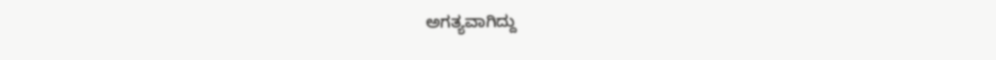ಅಗತ್ಯವಾಗಿದ್ದು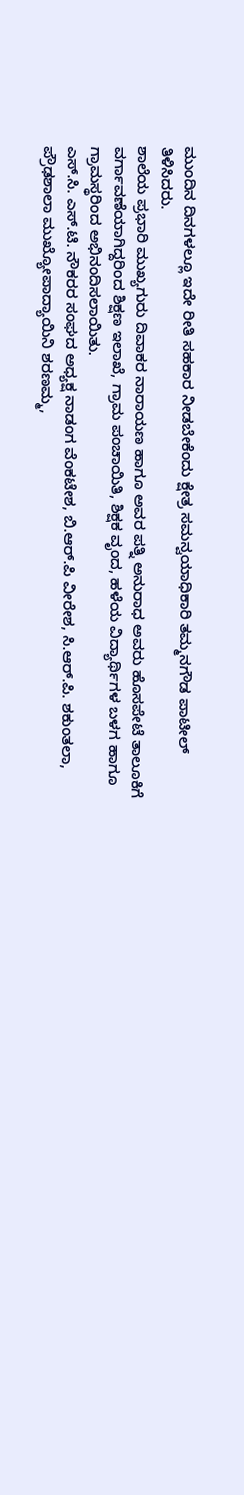ಮುಂದಿನ ದಿನಗಳಲ್ಲೂ ಇದೇ ರೀತಿ ಸಹಕಾರ ನೀಡಬೇಕೆಂದು ಕ್ಷೇತ್ರ ಸಮನ್ವಯಾಧಿಕಾರಿ ತಮ್ಮನಗೌಡ ಪಾಟೀಲ್ ತಿಳಿಸಿದರು.
ಶಾಲೆಯ ಪ್ರಭಾರಿ ಮುಖ್ಯಗುರು ದಿವಾಕರ ನಾರಾಯಣ ಹಾಗೂ ಅವರ ಪತ್ನಿ ಅನುರಾಧ ಅವರು ಹೊಸಪೇಟೆ ತಾಲೂಕಿಗೆ ವರ್ಗಾವಣೆಯಾಗಿದ್ದರಿಂದ ಶಿಕ್ಷಣ ಇಲಾಖೆ, ಗ್ರಾಮ ಪಂಚಾಯಿತಿ, ಶಿಕ್ಷಕ ವೃಂದ, ಹಳೆಯ ವಿದ್ಯಾರ್ಥಿಗಳ ಬಳಗ ಹಾಗೂ ಗ್ರಾಮಸ್ಥರಿಂದ ಅಭಿನಂದಿಸಲಾಯಿತು.
ಎಸ್.ಸಿ. ಎಸ್.ಟಿ. ನೌಕರರ ಸಂಘದ ಅಧ್ಯಕ್ಷ ನಾಡಂಗ ವೆಂಕಟೇಶ, ಬಿ.ಆರ್.ಪಿ ವೀರೇಶ, ಸಿ.ಆ‌ರ್.ಪಿ. ಶಕುಂತಲಾ, ಪ್ರೌಢಶಾಲಾ ಮುಖ್ಯೋಪಾದ್ಯಾಯಿನಿ ಶರಣಮ್ಮ,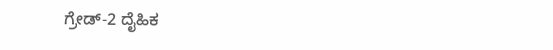ಗ್ರೇಡ್-2 ದೈಹಿಕ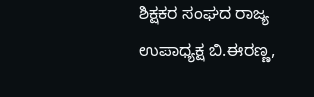ಶಿಕ್ಷಕರ ಸಂಘದ ರಾಜ್ಯ ಉಪಾಧ್ಯಕ್ಷ ಬಿ.ಈರಣ್ಣ,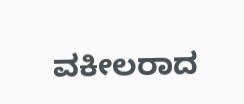ವಕೀಲರಾದ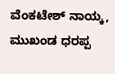ವೆಂಕಟೇಶ್ ನಾಯ್ಕ, ಮುಖಂಡ ಧರಪ್ಪ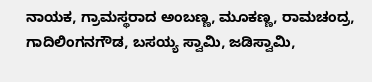ನಾಯಕ, ಗ್ರಾಮಸ್ಥರಾದ ಅಂಬಣ್ಣ, ಮೂಕಣ್ಣ, ರಾಮಚಂದ್ರ, ಗಾದಿಲಿಂಗನಗೌಡ, ಬಸಯ್ಯ ಸ್ವಾಮಿ, ಜಡಿಸ್ವಾಮಿ,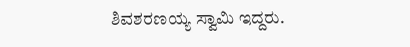ಶಿವಶರಣಯ್ಯ ಸ್ವಾಮಿ ಇದ್ದರು.